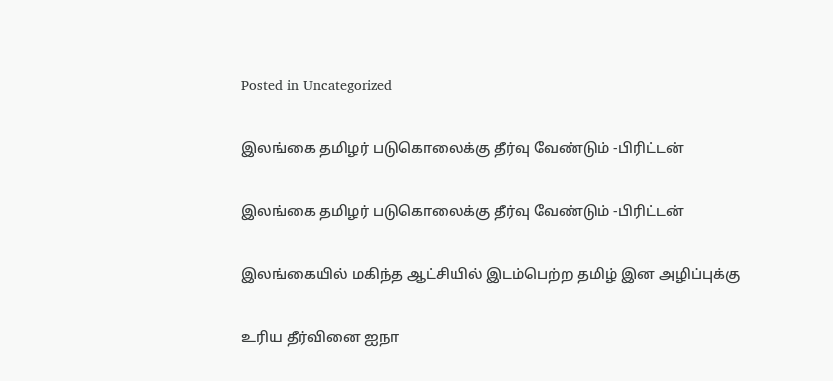Posted in Uncategorized

இலங்கை தமிழர் படுகொலைக்கு தீர்வு வேண்டும் -பிரிட்டன்

இலங்கை தமிழர் படுகொலைக்கு தீர்வு வேண்டும் -பிரிட்டன்

இலங்கையில் மகிந்த ஆட்சியில் இடம்பெற்ற தமிழ் இன அழிப்புக்கு

உரிய தீர்வினை ஐநா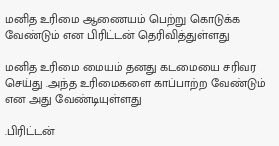மனித உரிமை ஆணையம் பெற்று கொடுக்க வேண்டும் என பிரிட்டன் தெரிவித்துள்ளது

மனித உரிமை மையம் தனது கடமையை சரிவர செய்து .அந்த உரிமைகளை காப்பாற்ற வேண்டும் என அது வேண்டியுள்ளது

.பிரிட்டன்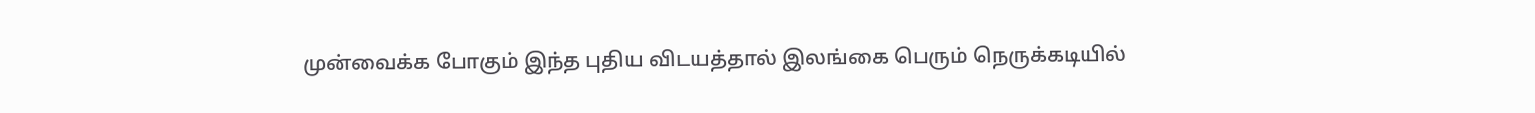முன்வைக்க போகும் இந்த புதிய விடயத்தால் இலங்கை பெரும் நெருக்கடியில்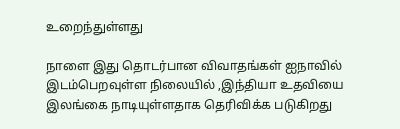உறைந்துள்ளது

நாளை இது தொடர்பான விவாதங்கள் ஐநாவில் இடம்பெறவுள்ள நிலையில் ,இந்தியா உதவியை இலங்கை நாடியுள்ளதாக தெரிவிக்க படுகிறது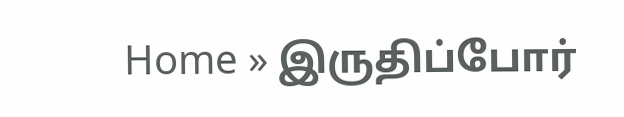Home » இருதிப்போர்